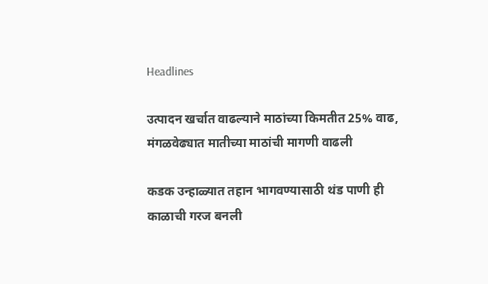Headlines

उत्पादन खर्चात वाढल्याने माठांच्या किमतीत 25% वाढ, मंगळवेढ्यात मातीच्या माठांची मागणी वाढली

कडक उन्हाळ्यात तहान भागवण्यासाठी थंड पाणी ही काळाची गरज बनली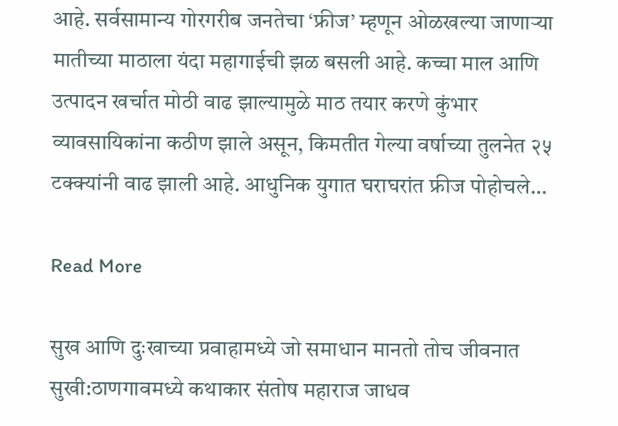आहे. सर्वसामान्य गोरगरीब जनतेचा ‘फ्रीज’ म्हणून ओळखल्या जाणाऱ्या मातीच्या माठाला यंदा महागाईची झळ बसली आहे. कच्चा माल आणि उत्पादन खर्चात मोठी वाढ झाल्यामुळे माठ तयार करणे कुंभार व्यावसायिकांना कठीण झाले असून, किमतीत गेल्या वर्षाच्या तुलनेत २५ टक्क्यांनी वाढ झाली आहे. आधुनिक युगात घराघरांत फ्रीज पोहोचले…

Read More

सुख आणि दुःखाच्या प्रवाहामध्ये जो समाधान मानतो तोच जीवनात सुखी:ठाणगावमध्ये कथाकार संतोष महाराज जाधव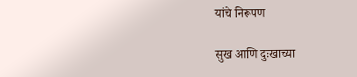यांचे निरूपण

सुख आणि दुःखाच्या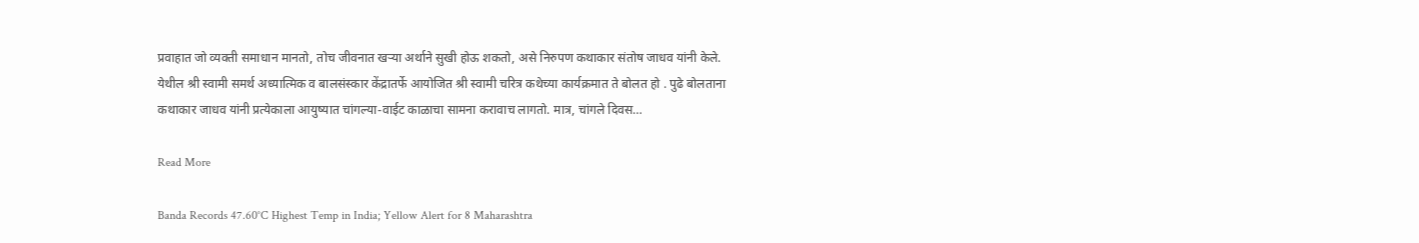प्रवाहात जो व्यक्ती समाधान मानतो, तोच जीवनात खऱ्या अर्थाने सुखी होऊ शकतो, असे निरुपण कथाकार संतोष जाधव यांनी केले. येथील श्री स्वामी समर्थ अध्यात्मिक व बालसंस्कार केंद्रातर्फे आयोजित श्री स्वामी चरित्र कथेच्या कार्यक्रमात ते बोलत हो . पुढे बोलताना कथाकार जाधव यांनी प्रत्येकाला आयुष्यात चांगल्या-वाईट काळाचा सामना करावाच लागतो. मात्र, चांगले दिवस…

Read More

Banda Records 47.60°C Highest Temp in India; Yellow Alert for 8 Maharashtra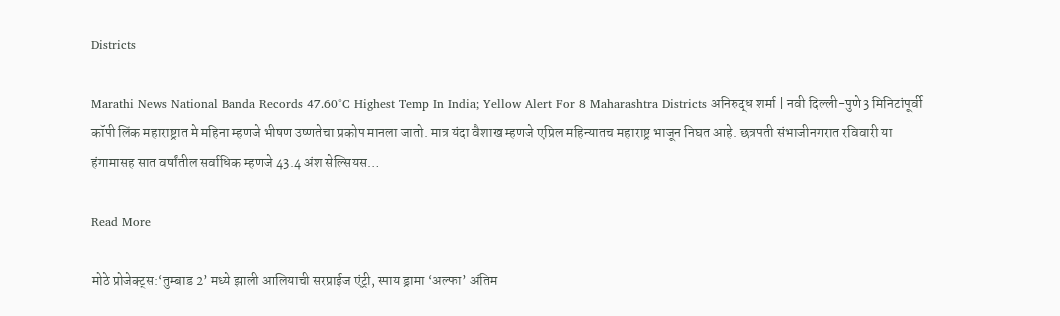Districts

Marathi News National Banda Records 47.60°C Highest Temp In India; Yellow Alert For 8 Maharashtra Districts अनिरुद्ध शर्मा | नवी दिल्ली-पुणे3 मिनिटांपूर्वी कॉपी लिंक महाराष्ट्रात मे महिना म्हणजे भीषण उष्णतेचा प्रकोप मानला जातो. मात्र यंदा वैशाख म्हणजे एप्रिल महिन्यातच महाराष्ट्र भाजून निघत आहे. छत्रपती संभाजीनगरात रविवारी या हंगामासह सात वर्षांतील सर्वाधिक म्हणजे 43.4 अंश सेल्सियस…

Read More

मोठे प्रोजेक्ट्स:‘तुम्बाड 2’ मध्ये झाली आलियाची सरप्राईज एंट्री, स्पाय ड्रामा ‘अल्फा’ अंतिम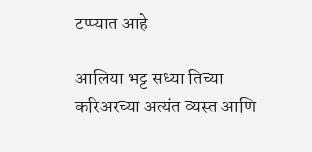टप्प्यात आहे

आलिया भट्ट सध्या तिच्या करिअरच्या अत्यंत व्यस्त आणि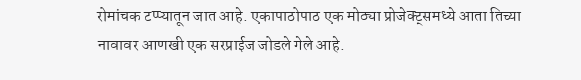रोमांचक टप्प्यातून जात आहे. एकापाठोपाठ एक मोठ्या प्रोजेक्ट्समध्ये आता तिच्या नावावर आणखी एक सरप्राईज जोडले गेले आहे.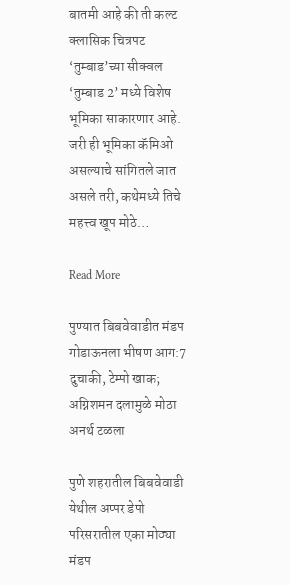बातमी आहे की ती कल्ट क्लासिक चित्रपट ‘तुम्बाड’च्या सीक्वल ‘तुम्बाड 2’ मध्ये विशेष भूमिका साकारणार आहे. जरी ही भूमिका कॅमिओ असल्याचे सांगितले जात असले तरी, कथेमध्ये तिचे महत्त्व खूप मोठे…

Read More

पुण्यात बिबवेवाडीत मंडप गोडाऊनला भीषण आग:7 दुचाकी, टेम्पो खाक; अग्निशमन दलामुळे मोठा अनर्थ टळला

पुणे शहरातील बिबवेवाडी येथील अप्पर डेपो परिसरातील एका मोठ्या मंडप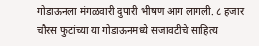गोडाऊनला मंगळवारी दुपारी भीषण आग लागली. ८ हजार चौरस फुटांच्या या गोडाऊनमध्ये सजावटीचे साहित्य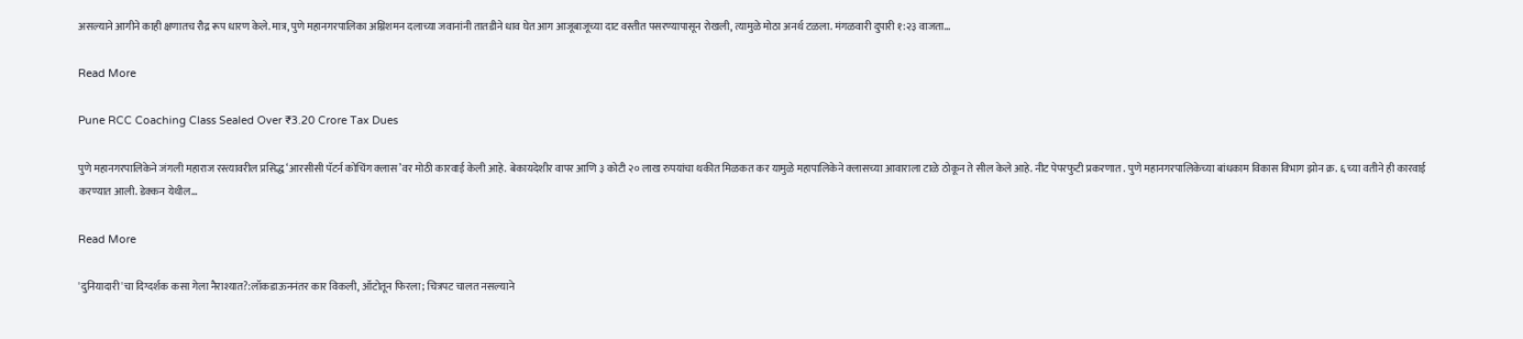असल्याने आगीने काही क्षणातच रौद्र रूप धारण केले. मात्र, पुणे महानगरपालिका अग्निशमन दलाच्या जवानांनी तातडीने धाव घेत आग आजूबाजूच्या दाट वस्तीत पसरण्यापासून रोखली, त्यामुळे मोठा अनर्थ टळला. मंगळवारी दुपारी १:२३ वाजता…

Read More

Pune RCC Coaching Class Sealed Over ₹3.20 Crore Tax Dues

पुणे महानगरपालिकेने जंगली महाराज रस्त्यावरील प्रसिद्ध ‘आरसीसी पॅटर्न कोचिंग क्लास’वर मोठी कारवाई केली आहे. बेकायदेशीर वापर आणि ३ कोटी २० लाख रुपयांचा थकीत मिळकत कर यामुळे महापालिकेने क्लासच्या आवाराला टाळे ठोकून ते सील केले आहे. नीट पेपरफुटी प्रकरणात . पुणे महानगरपालिकेच्या बांधकाम विकास विभाग झोन क्र. ६ च्या वतीने ही कारवाई करण्यात आली. डेक्कन येथील…

Read More

'दुनियादारी'चा दिग्दर्शक कसा गेला नैराश्यात?:लॉकडाऊननंतर कार विकली, ऑटोतून फिरला; चित्रपट चालत नसल्याने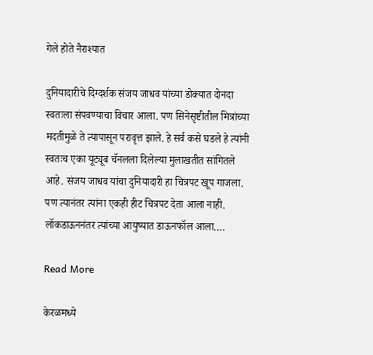गेले होते नैराश्यात

दुनियादारीचे दिग्दर्शक संजय जाधव यांच्या डोक्यात दोनदा स्वतःला संपवण्याचा विचार आला. पण सिनेसृष्टीतील मित्रांच्या मदतीमुळे ते त्यापासून परावृत्त झाले. हे सर्व कसे घडले हे त्यांनी स्वतःच एका यूट्यूब चॅनलला दिलेल्या मुलाखतीत सांगितले आहे. संजय जाधव यांचा दुनियादारी हा चित्रपट खूप गाजला. पण त्यानंतर त्यांना एकही हीट चित्रपट देता आला नाही. लॉकडाऊननंतर त्यांच्या आयुष्यात डाऊनफॉल आला….

Read More

केरळमध्ये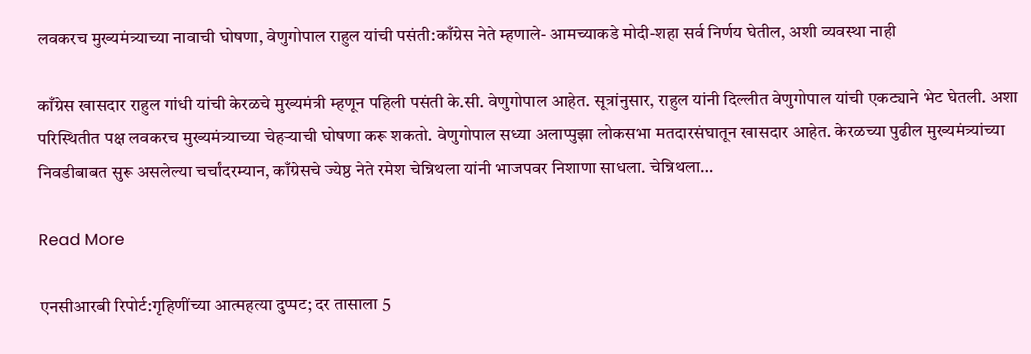लवकरच मुख्यमंत्र्याच्या नावाची घोषणा, वेणुगोपाल राहुल यांची पसंती:काँग्रेस नेते म्हणाले- आमच्याकडे मोदी-शहा सर्व निर्णय घेतील, अशी व्यवस्था नाही

काँग्रेस खासदार राहुल गांधी यांची केरळचे मुख्यमंत्री म्हणून पहिली पसंती के.सी. वेणुगोपाल आहेत. सूत्रांनुसार, राहुल यांनी दिल्लीत वेणुगोपाल यांची एकट्याने भेट घेतली. अशा परिस्थितीत पक्ष लवकरच मुख्यमंत्र्याच्या चेहऱ्याची घोषणा करू शकतो. वेणुगोपाल सध्या अलाप्पुझा लोकसभा मतदारसंघातून खासदार आहेत. केरळच्या पुढील मुख्यमंत्र्यांच्या निवडीबाबत सुरू असलेल्या चर्चांदरम्यान, काँग्रेसचे ज्येष्ठ नेते रमेश चेन्निथला यांनी भाजपवर निशाणा साधला. चेन्निथला…

Read More

एनसीआरबी रिपोर्ट:गृहिणींच्या आत्महत्या दुप्पट; दर तासाला 5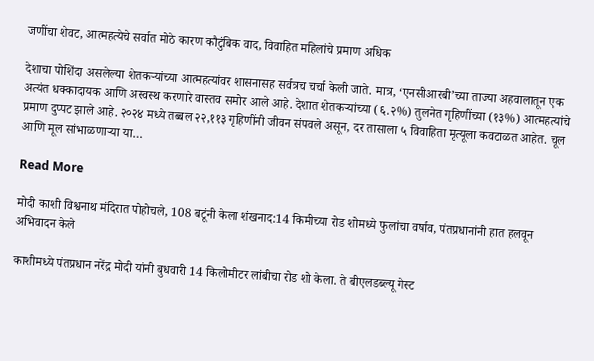जणींचा शेवट, आत्महत्येचे सर्वात मोठे कारण कौटुंबिक वाद, विवाहित महिलांचे प्रमाण अधिक

देशाचा पोशिंदा असलेल्या शेतकऱ्यांच्या आत्महत्यांवर शासनासह सर्वत्रच चर्चा केली जाते. मात्र, ‘एनसीआरबी’च्या ताज्या अहवालातून एक अत्यंत धक्कादायक आणि अस्वस्थ करणारे वास्तव समोर आले आहे. देशात शेतकऱ्यांच्या (६.२%) तुलनेत गृहिणींच्या (१३%) आत्महत्यांचे प्रमाण दुप्पट झाले आहे. २०२४ मध्ये तब्बल २२,११३ गृहिणींनी जीवन संपवले असून, दर तासाला ५ विवाहिता मृत्यूला कवटाळत आहेत. चूल आणि मूल सांभाळणाऱ्या या…

Read More

मोदी काशी विश्वनाथ मंदिरात पोहोचले, 108 बटूंनी केला शंखनाद:14 किमीच्या रोड शोमध्ये फुलांचा वर्षाव, पंतप्रधानांनी हात हलवून अभिवादन केले

काशीमध्ये पंतप्रधान नरेंद्र मोदी यांनी बुधवारी 14 किलोमीटर लांबीचा रोड शो केला. ते बीएलडब्ल्यू गेस्ट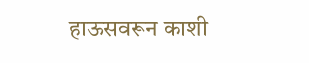हाऊसवरून काशी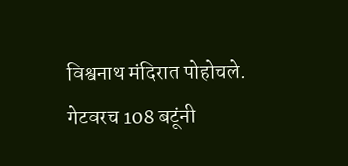विश्वनाथ मंदिरात पोहोचले. गेटवरच 108 बटूंनी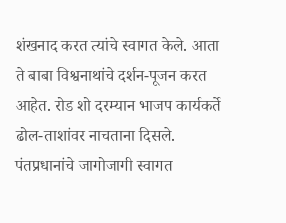शंखनाद करत त्यांचे स्वागत केले. आता ते बाबा विश्वनाथांचे दर्शन-पूजन करत आहेत. रोड शो दरम्यान भाजप कार्यकर्ते ढोल-ताशांवर नाचताना दिसले. पंतप्रधानांचे जागोजागी स्वागत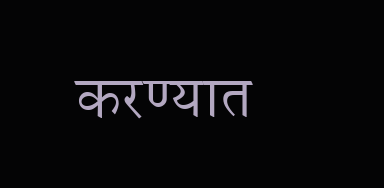करण्यात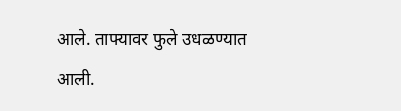आले. ताफ्यावर फुले उधळण्यात आली.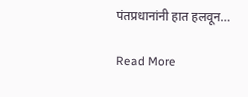पंतप्रधानांनी हात हलवून…

Read More